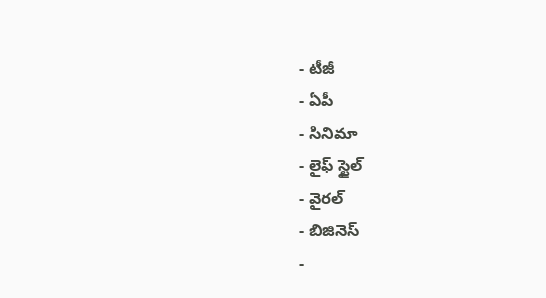- టీజీ
- ఏపీ
- సినిమా
- లైఫ్ స్టైల్
- వైరల్
- బిజినెస్
-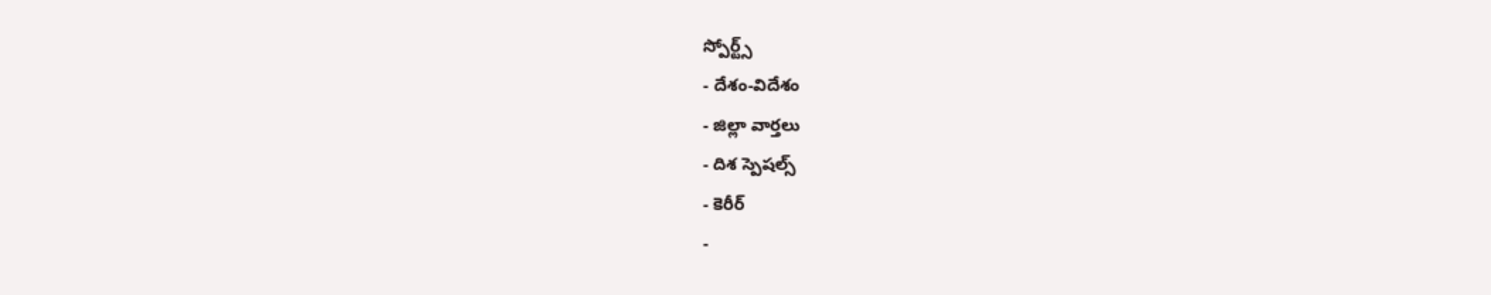స్పోర్ట్స్
- దేశం-విదేశం
- జిల్లా వార్తలు
- దిశ స్పెషల్స్
- కెరీర్
-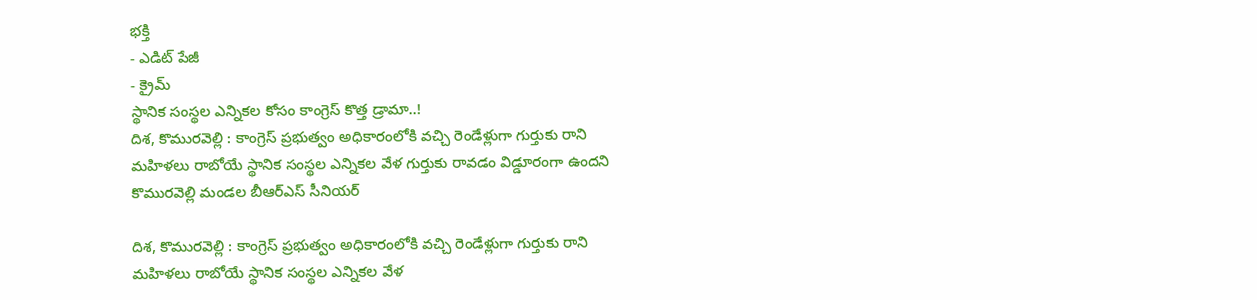భక్తి
- ఎడిట్ పేజీ
- క్రైమ్
స్థానిక సంస్థల ఎన్నికల కోసం కాంగ్రెస్ కొత్త డ్రామా..!
దిశ, కొమురవెల్లి : కాంగ్రెస్ ప్రభుత్వం అధికారంలోకి వచ్చి రెండేళ్లుగా గుర్తుకు రాని మహిళలు రాబోయే స్థానిక సంస్థల ఎన్నికల వేళ గుర్తుకు రావడం విడ్డూరంగా ఉందని కొమురవెల్లి మండల బీఆర్ఎస్ సీనియర్

దిశ, కొమురవెల్లి : కాంగ్రెస్ ప్రభుత్వం అధికారంలోకి వచ్చి రెండేళ్లుగా గుర్తుకు రాని మహిళలు రాబోయే స్థానిక సంస్థల ఎన్నికల వేళ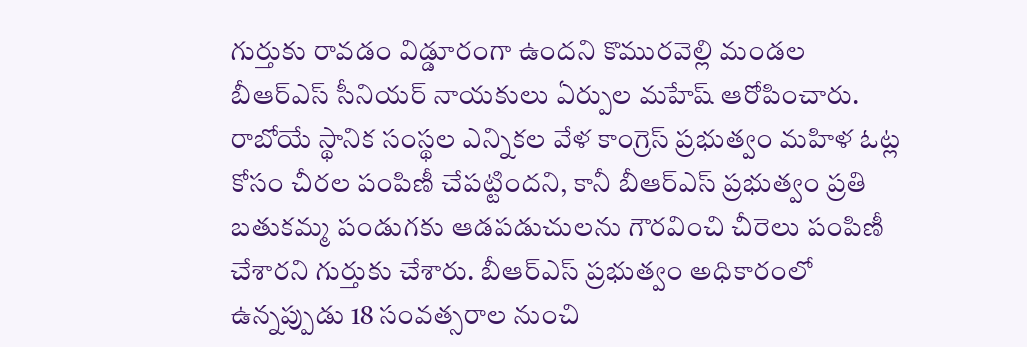గుర్తుకు రావడం విడ్డూరంగా ఉందని కొమురవెల్లి మండల బీఆర్ఎస్ సీనియర్ నాయకులు ఏర్పుల మహేష్ ఆరోపించారు. రాబోయే స్థానిక సంస్థల ఎన్నికల వేళ కాంగ్రెస్ ప్రభుత్వం మహిళ ఓట్ల కోసం చీరల పంపిణీ చేపట్టిందని, కానీ బీఆర్ఎస్ ప్రభుత్వం ప్రతి బతుకమ్మ పండుగకు ఆడపడుచులను గౌరవించి చీరెలు పంపిణీ చేశారని గుర్తుకు చేశారు. బీఆర్ఎస్ ప్రభుత్వం అధికారంలో ఉన్నప్పుడు 18 సంవత్సరాల నుంచి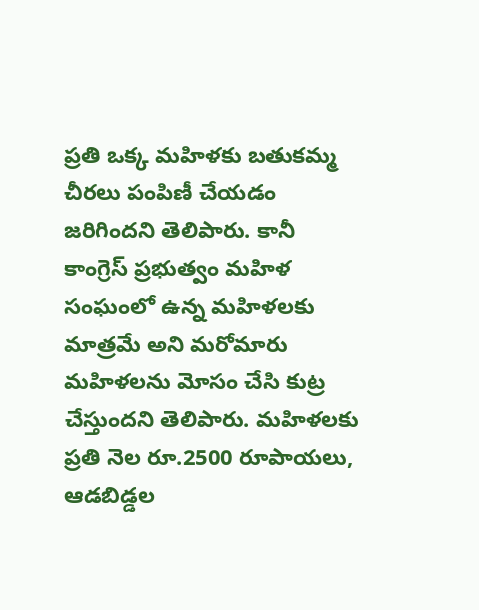ప్రతి ఒక్క మహిళకు బతుకమ్మ చీరలు పంపిణీ చేయడం జరిగిందని తెలిపారు. కానీ కాంగ్రెస్ ప్రభుత్వం మహిళ సంఘంలో ఉన్న మహిళలకు మాత్రమే అని మరోమారు మహిళలను మోసం చేసి కుట్ర చేస్తుందని తెలిపారు. మహిళలకు ప్రతి నెల రూ.2500 రూపాయలు, ఆడబిడ్డల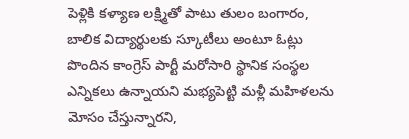పెళ్లికి కళ్యాణ లక్ష్మితో పాటు తులం బంగారం, బాలిక విద్యార్థులకు స్కూటీలు అంటూ ఓట్లు పొందిన కాంగ్రెస్ పార్టీ మరోసారి స్థానిక సంస్థల ఎన్నికలు ఉన్నాయని మభ్యపెట్టి మళ్లీ మహిళలను మోసం చేస్తున్నారని,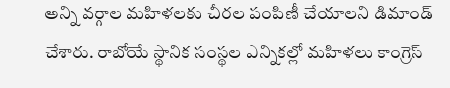అన్ని వర్గాల మహిళలకు చీరల పంపిణీ చేయాలని డిమాండ్ చేశారు. రాబోయే స్థానిక సంస్థల ఎన్నికల్లో మహిళలు కాంగ్రెస్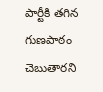పార్టీకి తగిన గుణపాఠం చెబుతారని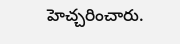హెచ్చరించారు.